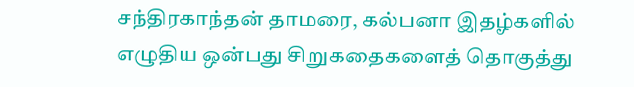சந்திரகாந்தன் தாமரை, கல்பனா இதழ்களில் எழுதிய ஒன்பது சிறுகதைகளைத் தொகுத்து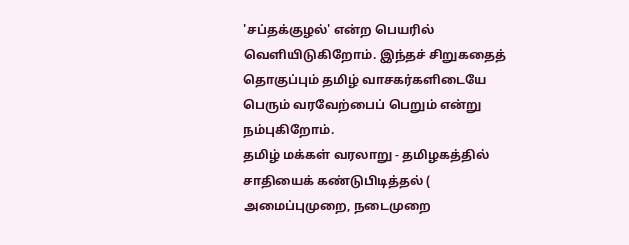'சப்தக்குழல்' என்ற பெயரில் வெளியிடுகிறோம். இந்தச் சிறுகதைத் தொகுப்பும் தமிழ் வாசகர்களிடையே பெரும் வரவேற்பைப் பெறும் என்று நம்புகிறோம்.
தமிழ் மக்கள் வரலாறு - தமிழகத்தில் சாதியைக் கண்டுபிடித்தல் ( அமைப்புமுறை, நடைமுறை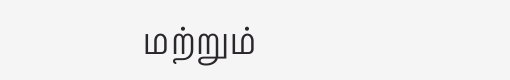மற்றும்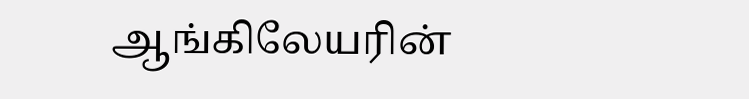ஆங்கிலேயரின்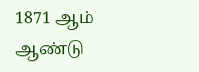1871 ஆம் ஆண்டு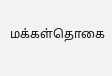மக்கள்தொகை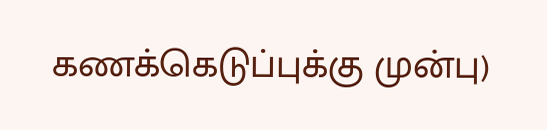கணக்கெடுப்புக்கு முன்பு)